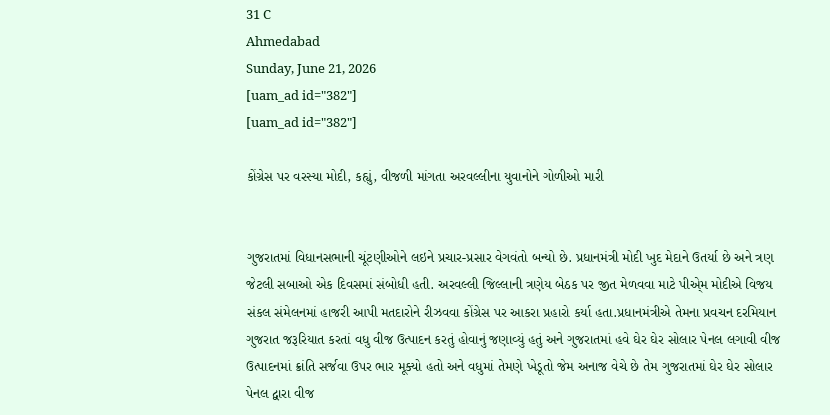31 C
Ahmedabad
Sunday, June 21, 2026
[uam_ad id="382"]
[uam_ad id="382"]

કોંગ્રેસ પર વરસ્યા મોદી, કહ્યું, વીજળી માંગતા અરવલ્લીના યુવાનોને ગોળીઓ મારી


ગુજરાતમાં વિધાનસભાની ચૂંટણીઓને લઇને પ્રચાર-પ્રસાર વેગવંતો બન્યો છે. પ્રધાનમંત્રી મોદી ખુદ મેદાને ઉતર્યા છે અને ત્રણ જેટલી સબાઓ એક દિવસમાં સંબોધી હતી. અરવલ્લી જિલ્લાની ત્રણેય બેઠક પર જીત મેળવવા માટે પીએ્મ મોદીએ વિજય સંકલ સંમેલનમાં હાજરી આપી મતદારોને રીઝવવા કોંગ્રેસ પર આકરા પ્રહારો કર્યા હતા.પ્રધાનમંત્રીએ તેમના પ્રવચન દરમિયાન ગુજરાત જરૂરિયાત કરતાં વધુ વીજ ઉત્પાદન કરતું હોવાનું જણાવ્યું હતું અને ગુજરાતમાં હવે ઘેર ઘેર સોલાર પેનલ લગાવી વીજ ઉત્પાદનમાં ક્રાંતિ સર્જવા ઉપર ભાર મૂક્યો હતો અને વધુમાં તેમણે ખેડૂતો જેમ અનાજ વેચે છે તેમ ગુજરાતમાં ઘેર ઘેર સોલાર પેનલ દ્વારા વીજ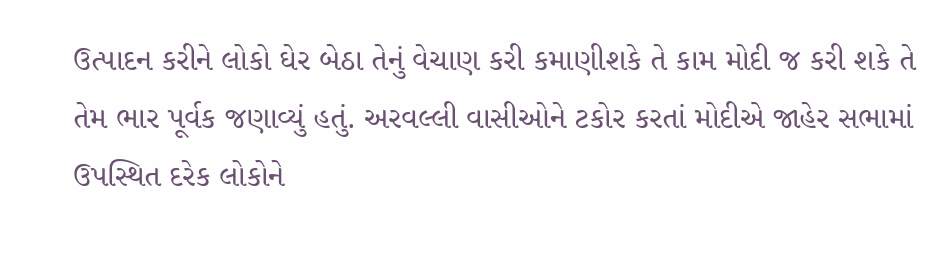ઉત્પાદન કરીને લોકો ઘેર બેઠા તેનું વેચાણ કરી કમાણીશકે તે કામ મોદી જ કરી શકે તે તેમ ભાર પૂર્વક જણાવ્યું હતું. અરવલ્લી વાસીઓને ટકોર કરતાં મોદીએ જાહેર સભામાં ઉપસ્થિત દરેક લોકોને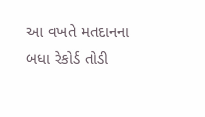આ વખતે મતદાનના બધા રેકોર્ડ તોડી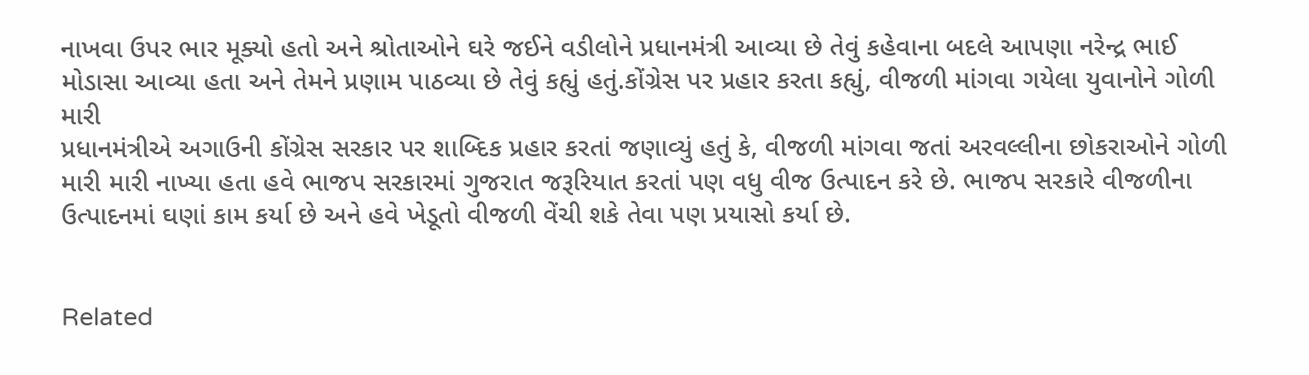નાખવા ઉપર ભાર મૂક્યો હતો અને શ્રોતાઓને ઘરે જઈને વડીલોને પ્રધાનમંત્રી આવ્યા છે તેવું કહેવાના બદલે આપણા નરેન્દ્ર ભાઈ મોડાસા આવ્યા હતા અને તેમને પ્રણામ પાઠવ્યા છે તેવું કહ્યું હતું.કોંગ્રેસ પર પ્રહાર કરતા કહ્યું, વીજળી માંગવા ગયેલા યુવાનોને ગોળી મારી
પ્રધાનમંત્રીએ અગાઉની કોંગ્રેસ સરકાર પર શાબ્દિક પ્રહાર કરતાં જણાવ્યું હતું કે, વીજળી માંગવા જતાં અરવલ્લીના છોકરાઓને ગોળી મારી મારી નાખ્યા હતા હવે ભાજપ સરકારમાં ગુજરાત જરૂરિયાત કરતાં પણ વધુ વીજ ઉત્પાદન કરે છે. ભાજપ સરકારે વીજળીના ઉત્પાદનમાં ઘણાં કામ કર્યા છે અને હવે ખેડૂતો વીજળી વેંચી શકે તેવા પણ પ્રયાસો કર્યા છે.


Related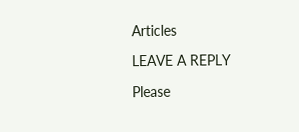Articles

LEAVE A REPLY

Please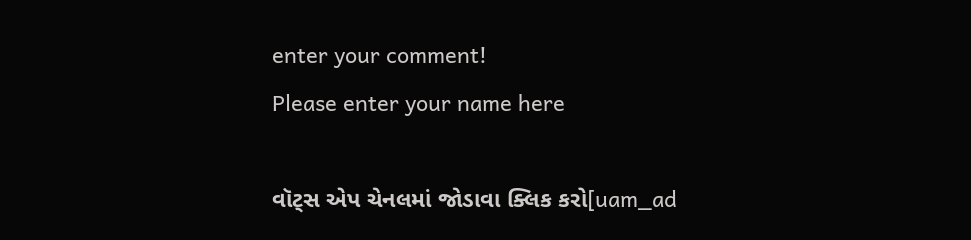enter your comment!
Please enter your name here

વૉટ્સ એપ ચેનલમાં જોડાવા ક્લિક કરો[uam_ad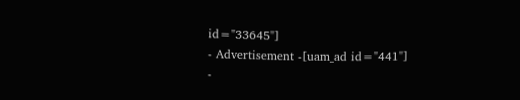id="33645"]
- Advertisement -[uam_ad id="441"]
-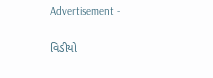Advertisement -

વિડીયો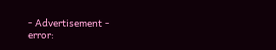- Advertisement -
error: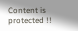Content is protected !!